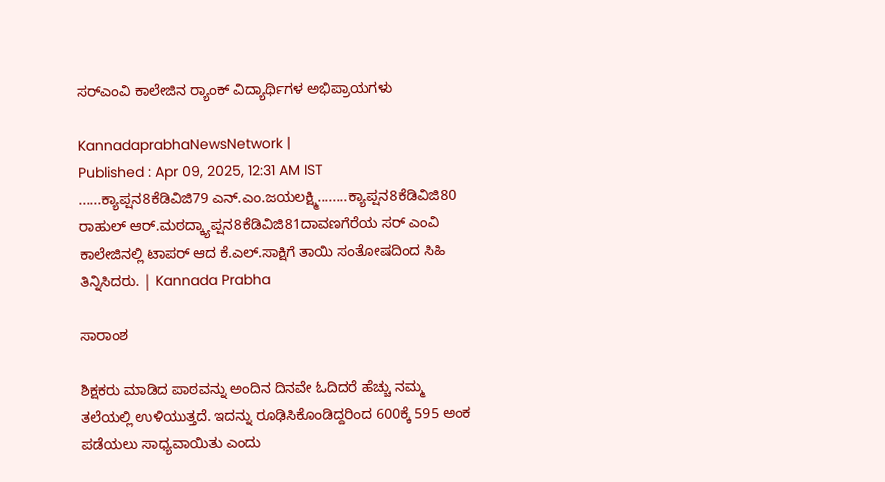ಸರ್‌ಎಂವಿ ಕಾಲೇಜಿನ ರ‍್ಯಾಂಕ್ ವಿದ್ಯಾರ್ಥಿಗಳ ಅಭಿಪ್ರಾಯಗಳು

KannadaprabhaNewsNetwork |
Published : Apr 09, 2025, 12:31 AM IST
......ಕ್ಯಾಪ್ಷನ8ಕೆಡಿವಿಜಿ79 ಎನ್.ಎಂ.ಜಯಲಕ್ಷ್ಮಿ........ಕ್ಯಾಪ್ಷನ8ಕೆಡಿವಿಜಿ80 ರಾಹುಲ್ ಆರ್.ಮಠದ್ಕ್ಯಾಪ್ಷನ8ಕೆಡಿವಿಜಿ81ದಾವಣಗೆರೆಯ ಸರ್ ಎಂವಿ ಕಾಲೇಜಿನಲ್ಲಿ ಟಾಪರ್ ಆದ ಕೆ.ಎಲ್.ಸಾಕ್ಷಿಗೆ ತಾಯಿ ಸಂತೋಷದಿಂದ ಸಿಹಿ ತಿನ್ನಿಸಿದರು. | Kannada Prabha

ಸಾರಾಂಶ

ಶಿಕ್ಷಕರು ಮಾಡಿದ ಪಾಠವನ್ನು ಅಂದಿನ ದಿನವೇ ಓದಿದರೆ ಹೆಚ್ಚು ನಮ್ಮ ತಲೆಯಲ್ಲಿ ಉಳಿಯುತ್ತದೆ. ಇದನ್ನು ರೂಢಿಸಿಕೊಂಡಿದ್ದರಿಂದ 600ಕ್ಕೆ 595 ಅಂಕ ಪಡೆಯಲು ಸಾಧ್ಯವಾಯಿತು ಎಂದು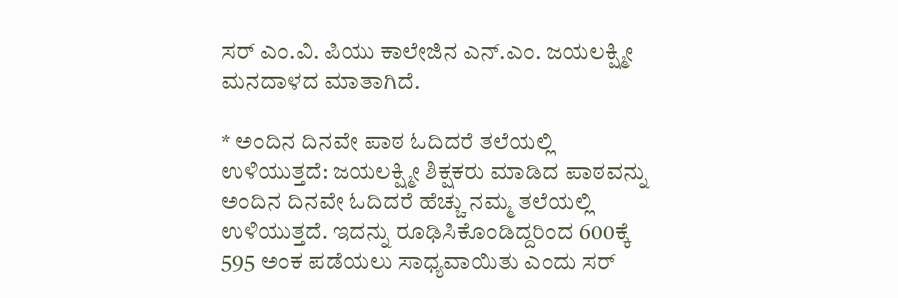ಸರ್ ಎಂ.ವಿ. ಪಿಯು ಕಾಲೇಜಿನ ಎನ್.ಎಂ. ಜಯಲಕ್ಷ್ಮೀ ಮನದಾಳದ ಮಾತಾಗಿದೆ.

* ಅಂದಿನ ದಿನವೇ ಪಾಠ ಓದಿದರೆ ತಲೆಯಲ್ಲಿ ಉಳಿಯುತ್ತದೆ: ಜಯಲಕ್ಷ್ಮೀ ಶಿಕ್ಷಕರು ಮಾಡಿದ ಪಾಠವನ್ನು ಅಂದಿನ ದಿನವೇ ಓದಿದರೆ ಹೆಚ್ಚು ನಮ್ಮ ತಲೆಯಲ್ಲಿ ಉಳಿಯುತ್ತದೆ. ಇದನ್ನು ರೂಢಿಸಿಕೊಂಡಿದ್ದರಿಂದ 600ಕ್ಕೆ 595 ಅಂಕ ಪಡೆಯಲು ಸಾಧ್ಯವಾಯಿತು ಎಂದು ಸರ್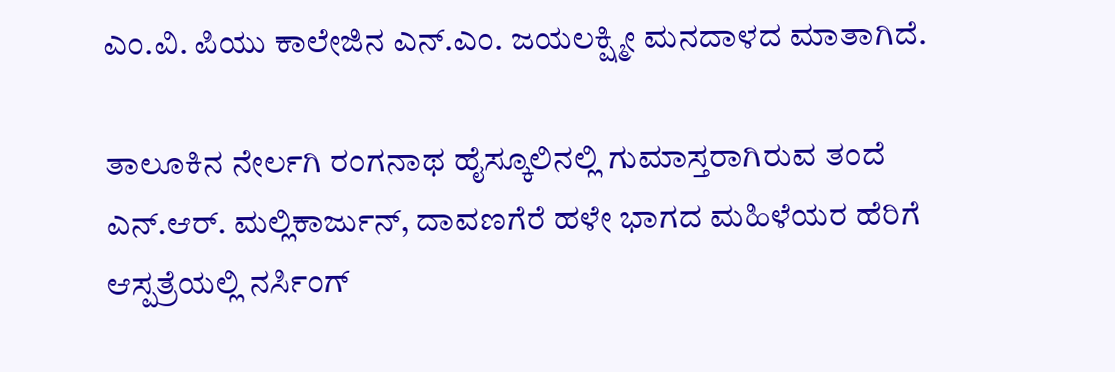ಎಂ.ವಿ. ಪಿಯು ಕಾಲೇಜಿನ ಎನ್.ಎಂ. ಜಯಲಕ್ಷ್ಮೀ ಮನದಾಳದ ಮಾತಾಗಿದೆ.

ತಾಲೂಕಿನ ನೇರ್ಲಗಿ ರಂಗನಾಥ ಹೈಸ್ಕೂಲಿನಲ್ಲಿ ಗುಮಾಸ್ತರಾಗಿರುವ ತಂದೆ ಎನ್.ಆರ್. ಮಲ್ಲಿಕಾರ್ಜುನ್, ದಾವಣಗೆರೆ ಹಳೇ ಭಾಗದ ಮಹಿಳೆಯರ ಹೆರಿಗೆ ಆಸ್ಪತ್ರೆಯಲ್ಲಿ ನರ್ಸಿಂಗ್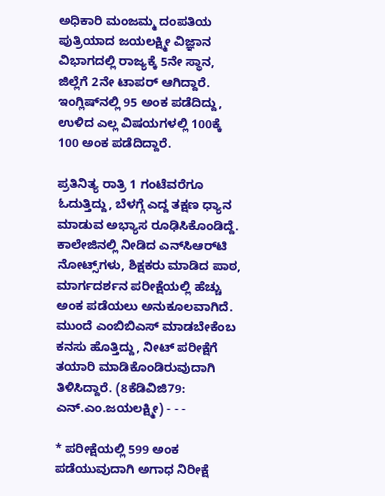ಅಧಿಕಾರಿ ಮಂಜಮ್ಮ ದಂಪತಿಯ ಪುತ್ರಿಯಾದ ಜಯಲಕ್ಷ್ಮೀ ವಿಜ್ಞಾನ ವಿಭಾಗದಲ್ಲಿ ರಾಜ್ಯಕ್ಕೆ 5ನೇ ಸ್ಥಾನ, ಜಿಲ್ಲೆಗೆ 2ನೇ ಟಾಪರ್ ಆಗಿದ್ದಾರೆ. ಇಂಗ್ಲಿಷ್‌ನಲ್ಲಿ 95 ಅಂಕ ಪಡೆದಿದ್ದು, ಉಳಿದ ಎಲ್ಲ ವಿಷಯಗಳಲ್ಲಿ 100ಕ್ಕೆ 100 ಅಂಕ ಪಡೆದಿದ್ದಾರೆ.

ಪ್ರತಿನಿತ್ಯ ರಾತ್ರಿ 1 ಗಂಟೆವರೆಗೂ ಓದುತ್ತಿದ್ದು, ಬೆಳಗ್ಗೆ ಎದ್ದ ತಕ್ಷಣ ಧ್ಯಾನ ಮಾಡುವ ಅಭ್ಯಾಸ ರೂಢಿಸಿಕೊಂಡಿದ್ದೆ. ಕಾಲೇಜಿನಲ್ಲಿ ನೀಡಿದ ಎನ್‌ಸಿಆರ್‌ಟಿ ನೋಟ್ಸ್‌ಗಳು, ಶಿಕ್ಷಕರು ಮಾಡಿದ ಪಾಠ, ಮಾರ್ಗದರ್ಶನ ಪರೀಕ್ಷೆಯಲ್ಲಿ ಹೆಚ್ಚು ಅಂಕ ಪಡೆಯಲು ಅನುಕೂಲವಾಗಿದೆ. ಮುಂದೆ ಎಂಬಿಬಿಎಸ್ ಮಾಡಬೇಕೆಂಬ ಕನಸು ಹೊತ್ತಿದ್ದು, ನೀಟ್ ಪರೀಕ್ಷೆಗೆ ತಯಾರಿ ಮಾಡಿಕೊಂಡಿರುವುದಾಗಿ ತಿಳಿಸಿದ್ದಾರೆ. (8ಕೆಡಿವಿಜಿ79: ಎನ್.ಎಂ.ಜಯಲಕ್ಷ್ಮೀ) - - -

* ಪರೀಕ್ಷೆಯಲ್ಲಿ 599 ಅಂಕ ಪಡೆಯುವುದಾಗಿ ಅಗಾಧ ನಿರೀಕ್ಷೆ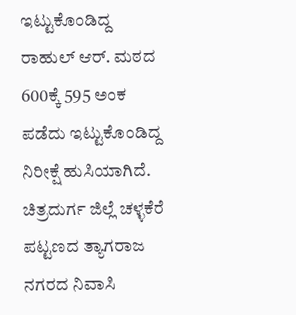ಇಟ್ಟುಕೊಂಡಿದ್ದ ರಾಹುಲ್ ಆರ್. ಮಠದ 600ಕ್ಕೆ 595 ಅಂಕ ಪಡೆದು ಇಟ್ಟುಕೊಂಡಿದ್ದ ನಿರೀಕ್ಷೆ ಹುಸಿಯಾಗಿದೆ. ಚಿತ್ರದುರ್ಗ ಜಿಲ್ಲೆ ಚಳ್ಳಕೆರೆ ಪಟ್ಟಣದ ತ್ಯಾಗರಾಜ ನಗರದ ನಿವಾಸಿ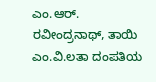ಎಂ.ಆರ್. ರವೀಂದ್ರನಾಥ್, ತಾಯಿ ಎಂ.ವಿ.ಲತಾ ದಂಪತಿಯ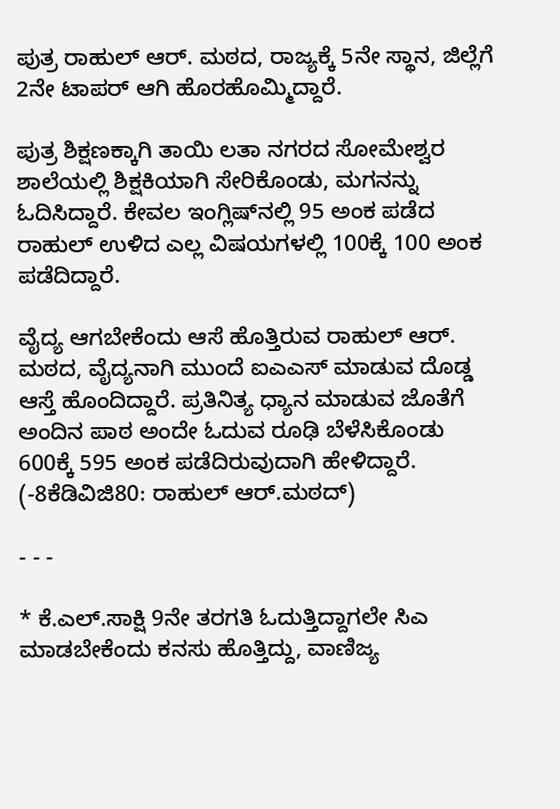ಪುತ್ರ ರಾಹುಲ್ ಆರ್. ಮಠದ, ರಾಜ್ಯಕ್ಕೆ 5ನೇ ಸ್ಥಾನ, ಜಿಲ್ಲೆಗೆ 2ನೇ ಟಾಪರ್ ಆಗಿ ಹೊರಹೊಮ್ಮಿದ್ದಾರೆ.

ಪುತ್ರ ಶಿಕ್ಷಣಕ್ಕಾಗಿ ತಾಯಿ ಲತಾ ನಗರದ ಸೋಮೇಶ್ವರ ಶಾಲೆಯಲ್ಲಿ ಶಿಕ್ಷಕಿಯಾಗಿ ಸೇರಿಕೊಂಡು, ಮಗನನ್ನು ಓದಿಸಿದ್ದಾರೆ. ಕೇವಲ ಇಂಗ್ಲಿಷ್‌ನಲ್ಲಿ 95 ಅಂಕ ಪಡೆದ ರಾಹುಲ್ ಉಳಿದ ಎಲ್ಲ ವಿಷಯಗಳಲ್ಲಿ 100ಕ್ಕೆ 100 ಅಂಕ ಪಡೆದಿದ್ದಾರೆ.

ವೈದ್ಯ ಆಗಬೇಕೆಂದು ಆಸೆ ಹೊತ್ತಿರುವ ರಾಹುಲ್ ಆರ್. ಮಠದ, ವೈದ್ಯನಾಗಿ ಮುಂದೆ ಐಎಎಸ್ ಮಾಡುವ ದೊಡ್ಡ ಆಸ್ತೆ ಹೊಂದಿದ್ದಾರೆ. ಪ್ರತಿನಿತ್ಯ ಧ್ಯಾನ ಮಾಡುವ ಜೊತೆಗೆ ಅಂದಿನ ಪಾಠ ಅಂದೇ ಓದುವ ರೂಢಿ ಬೆಳೆಸಿಕೊಂಡು 600ಕ್ಕೆ 595 ಅಂಕ ಪಡೆದಿರುವುದಾಗಿ ಹೇಳಿದ್ದಾರೆ. (-8ಕೆಡಿವಿಜಿ80: ರಾಹುಲ್ ಆರ್.ಮಠದ್)

- - -

* ಕೆ.ಎಲ್.ಸಾಕ್ಷಿ 9ನೇ ತರಗತಿ ಓದುತ್ತಿದ್ದಾಗಲೇ ಸಿಎ ಮಾಡಬೇಕೆಂದು ಕನಸು ಹೊತ್ತಿದ್ದು, ವಾಣಿಜ್ಯ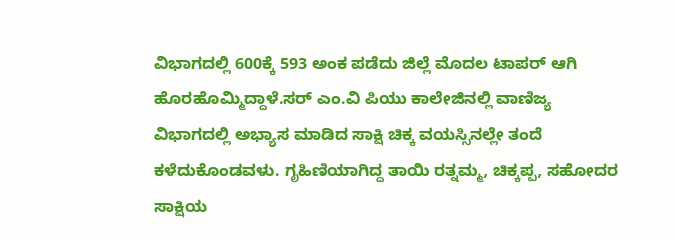ವಿಭಾಗದಲ್ಲಿ 600ಕ್ಕೆ 593 ಅಂಕ ಪಡೆದು ಜಿಲ್ಲೆ ಮೊದಲ ಟಾಪರ್ ಆಗಿ ಹೊರಹೊಮ್ಮಿದ್ದಾಳೆ.ಸರ್ ಎಂ.ವಿ ಪಿಯು ಕಾಲೇಜಿನಲ್ಲಿ ವಾಣಿಜ್ಯ ವಿಭಾಗದಲ್ಲಿ ಅಭ್ಯಾಸ ಮಾಡಿದ ಸಾಕ್ಷಿ ಚಿಕ್ಕ ವಯಸ್ಸಿನಲ್ಲೇ ತಂದೆ ಕಳೆದುಕೊಂಡವಳು. ಗೃಹಿಣಿಯಾಗಿದ್ದ ತಾಯಿ ರತ್ನಮ್ಮ, ಚಿಕ್ಕಪ್ಪ, ಸಹೋದರ ಸಾಕ್ಷಿಯ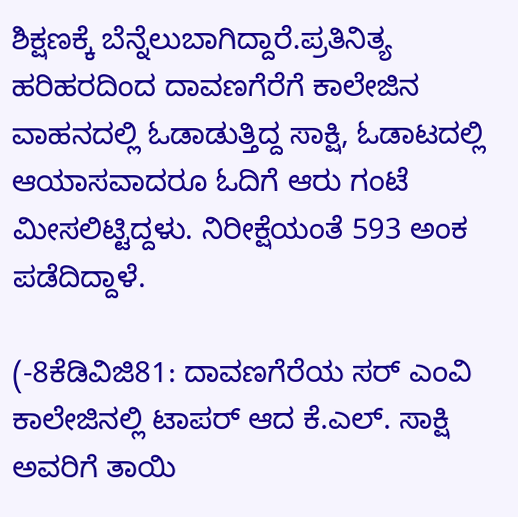ಶಿಕ್ಷಣಕ್ಕೆ ಬೆನ್ನೆಲುಬಾಗಿದ್ದಾರೆ.ಪ್ರತಿನಿತ್ಯ ಹರಿಹರದಿಂದ ದಾವಣಗೆರೆಗೆ ಕಾಲೇಜಿನ ವಾಹನದಲ್ಲಿ ಓಡಾಡುತ್ತಿದ್ದ ಸಾಕ್ಷಿ, ಓಡಾಟದಲ್ಲಿ ಆಯಾಸವಾದರೂ ಓದಿಗೆ ಆರು ಗಂಟೆ ಮೀಸಲಿಟ್ಟಿದ್ದಳು. ನಿರೀಕ್ಷೆಯಂತೆ 593 ಅಂಕ ಪಡೆದಿದ್ದಾಳೆ.

(-8ಕೆಡಿವಿಜಿ81: ದಾವಣಗೆರೆಯ ಸರ್ ಎಂವಿ ಕಾಲೇಜಿನಲ್ಲಿ ಟಾಪರ್ ಆದ ಕೆ.ಎಲ್. ಸಾಕ್ಷಿ ಅವರಿಗೆ ತಾಯಿ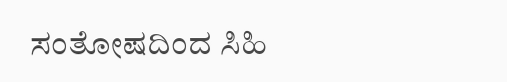ಸಂತೋಷದಿಂದ ಸಿಹಿ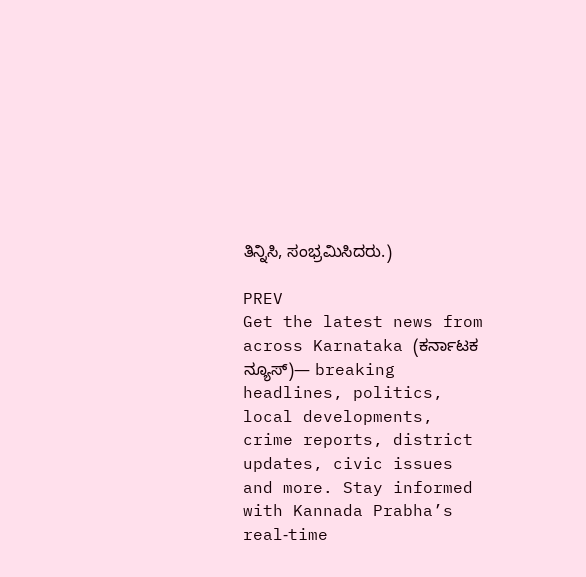ತಿನ್ನಿಸಿ, ಸಂಭ್ರಮಿಸಿದರು.)

PREV
Get the latest news from across Karnataka (ಕರ್ನಾಟಕ ನ್ಯೂಸ್)— breaking headlines, politics, local developments, crime reports, district updates, civic issues and more. Stay informed with Kannada Prabha’s real‑time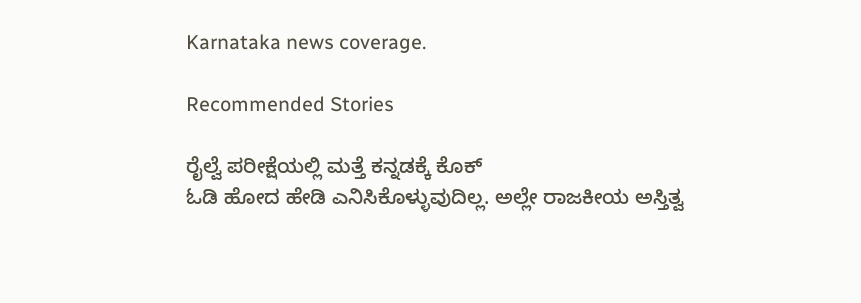Karnataka news coverage.

Recommended Stories

ರೈಲ್ವೆ ಪರೀಕ್ಷೆಯಲ್ಲಿ ಮತ್ತೆ ಕನ್ನಡಕ್ಕೆ ಕೊಕ್
ಓಡಿ ಹೋದ ಹೇಡಿ ಎನಿಸಿಕೊಳ್ಳುವುದಿಲ್ಲ. ಅಲ್ಲೇ ರಾಜಕೀಯ ಅಸ್ತಿತ್ವ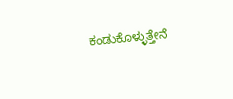ಕಂಡುಕೊಳ್ಳುತ್ತೇನೆ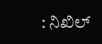: ನಿಖಿಲ್‌